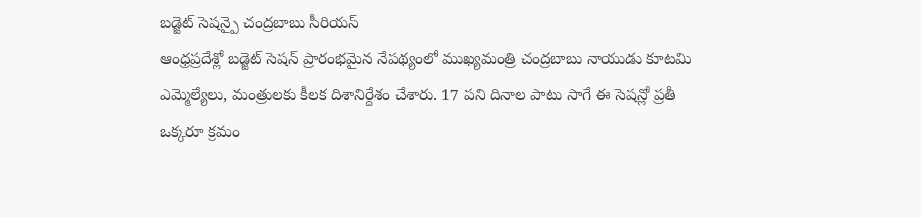బడ్జెట్ సెషన్పై చంద్రబాబు సీరియస్
ఆంధ్రప్రదేశ్లో బడ్జెట్ సెషన్ ప్రారంభమైన నేపథ్యంలో ముఖ్యమంత్రి చంద్రబాబు నాయుడు కూటమి ఎమ్మెల్యేలు, మంత్రులకు కీలక దిశానిర్దేశం చేశారు. 17 పని దినాల పాటు సాగే ఈ సెషన్లో ప్రతీ ఒక్కరూ క్రమం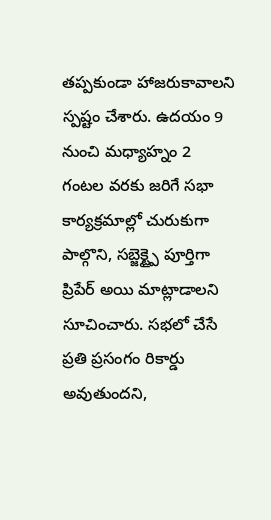తప్పకుండా హాజరుకావాలని స్పష్టం చేశారు. ఉదయం 9 నుంచి మధ్యాహ్నం 2 గంటల వరకు జరిగే సభా కార్యక్రమాల్లో చురుకుగా పాల్గొని, సబ్జెక్ట్పై పూర్తిగా ప్రిపేర్ అయి మాట్లాడాలని సూచించారు. సభలో చేసే ప్రతి ప్రసంగం రికార్డు అవుతుందని,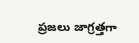ప్రజలు జాగ్రత్తగా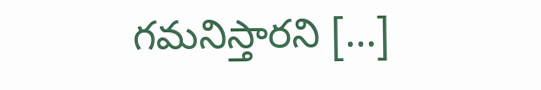గమనిస్తారని […]